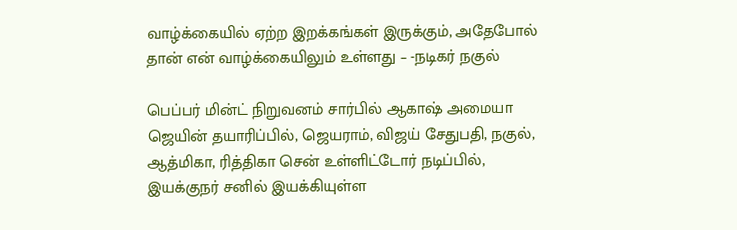வாழ்க்கையில் ஏற்ற இறக்கங்கள் இருக்கும், அதேபோல் தான் என் வாழ்க்கையிலும் உள்ளது – -நடிகர் நகுல்

பெப்பர் மின்ட் நிறுவனம் சார்பில் ஆகாஷ் அமையா ஜெயின் தயாரிப்பில், ஜெயராம், விஜய் சேதுபதி, நகுல், ஆத்மிகா, ரித்திகா சென் உள்ளிட்டோர் நடிப்பில், இயக்குநர் சனில் இயக்கியுள்ள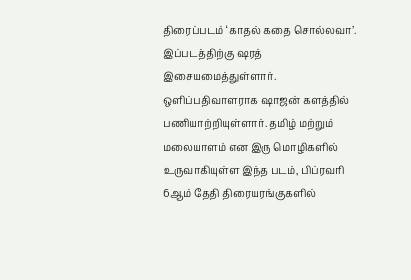திரைப்படம் ‘காதல் கதை சொல்லவா’. இப்படத்திற்கு ஷரத் இசையமைத்துள்ளார். ஒளிப்பதிவாளராக ஷாஜன் களத்தில் பணியாற்றியுள்ளார். தமிழ் மற்றும் மலையாளம் என இரு மொழிகளில் உருவாகியுள்ள இந்த படம், பிப்ரவரி 6ஆம் தேதி திரையரங்குகளில்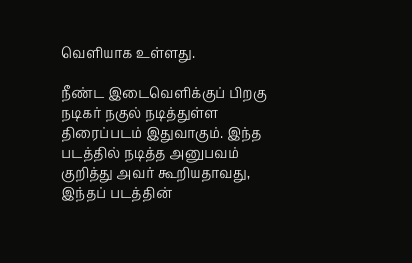வெளியாக உள்ளது.

நீண்ட இடைவெளிக்குப் பிறகு நடிகர் நகுல் நடித்துள்ள திரைப்படம் இதுவாகும். இந்த படத்தில் நடித்த அனுபவம் குறித்து அவர் கூறியதாவது, இந்தப் படத்தின்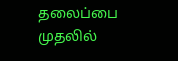தலைப்பை முதலில்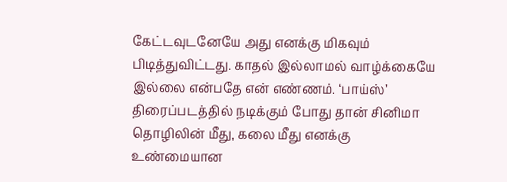கேட்டவுடனேயே அது எனக்கு மிகவும் பிடித்துவிட்டது. காதல் இல்லாமல் வாழ்க்கையே இல்லை என்பதே என் எண்ணம். ‘பாய்ஸ்’ திரைப்படத்தில் நடிக்கும் போது தான் சினிமா தொழிலின் மீது, கலை மீது எனக்கு உண்மையான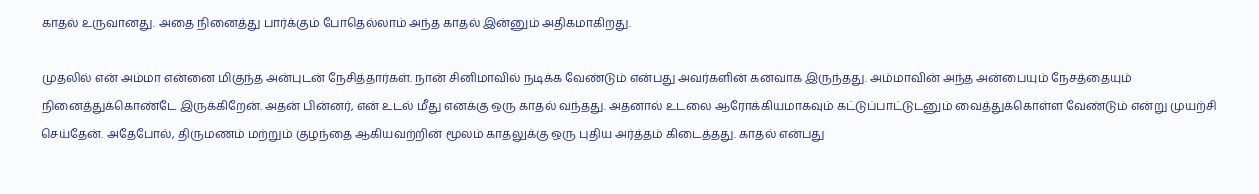காதல் உருவானது. அதை நினைத்து பார்க்கும் போதெல்லாம் அந்த காதல் இன்னும் அதிகமாகிறது.

முதலில் என் அம்மா என்னை மிகுந்த அன்புடன் நேசித்தார்கள். நான் சினிமாவில் நடிக்க வேண்டும் என்பது அவர்களின் கனவாக இருந்தது. அம்மாவின் அந்த அன்பையும் நேசத்தையும் நினைத்துக்கொண்டே இருக்கிறேன். அதன் பின்னர், என் உடல் மீது எனக்கு ஒரு காதல் வந்தது. அதனால் உடலை ஆரோக்கியமாகவும் கட்டுப்பாட்டுடனும் வைத்துக்கொள்ள வேண்டும் என்று முயற்சி செய்தேன். அதேபோல், திருமணம் மற்றும் குழந்தை ஆகியவற்றின் மூலம் காதலுக்கு ஒரு புதிய அர்த்தம் கிடைத்தது. காதல் என்பது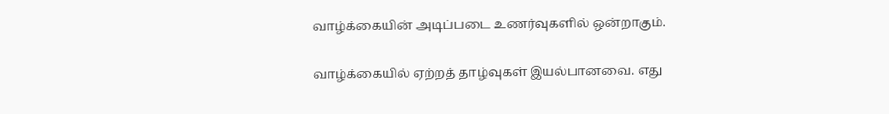வாழ்க்கையின் அடிப்படை உணர்வுகளில் ஒன்றாகும்.

வாழ்க்கையில் ஏற்றத் தாழ்வுகள் இயல்பானவை. எது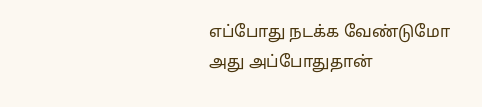எப்போது நடக்க வேண்டுமோ அது அப்போதுதான்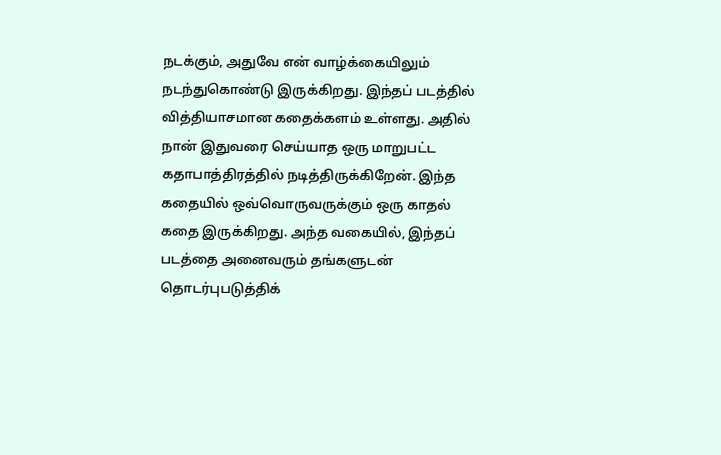நடக்கும், அதுவே என் வாழ்க்கையிலும் நடந்துகொண்டு இருக்கிறது. இந்தப் படத்தில் வித்தியாசமான கதைக்களம் உள்ளது. அதில் நான் இதுவரை செய்யாத ஒரு மாறுபட்ட கதாபாத்திரத்தில் நடித்திருக்கிறேன். இந்த கதையில் ஒவ்வொருவருக்கும் ஒரு காதல் கதை இருக்கிறது. அந்த வகையில், இந்தப் படத்தை அனைவரும் தங்களுடன் தொடர்புபடுத்திக்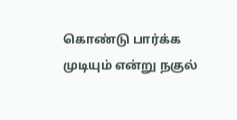கொண்டு பார்க்க முடியும் என்று நகுல்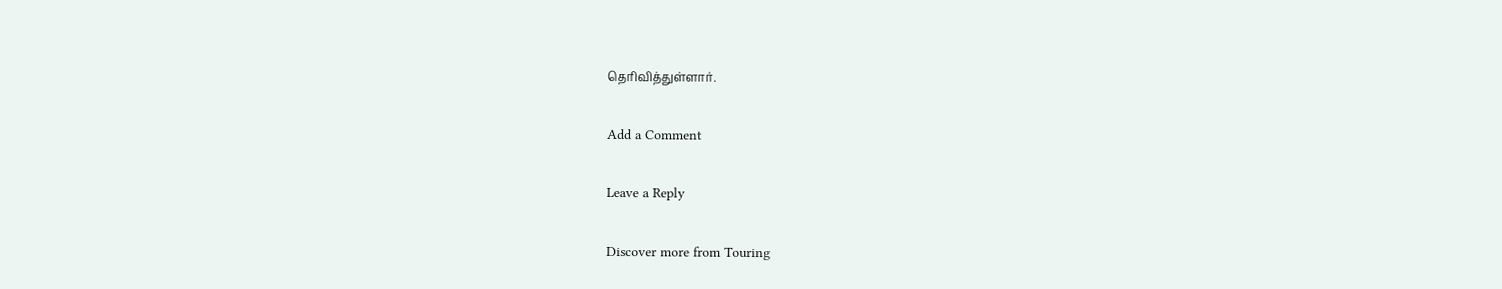தெரிவித்துள்ளார்.

Add a Comment

Leave a Reply

Discover more from Touring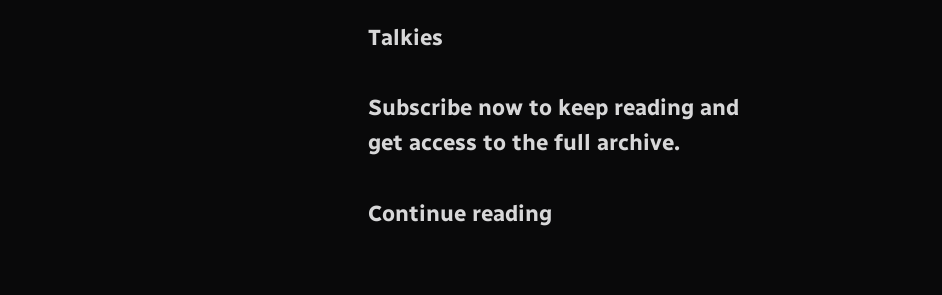Talkies

Subscribe now to keep reading and get access to the full archive.

Continue reading